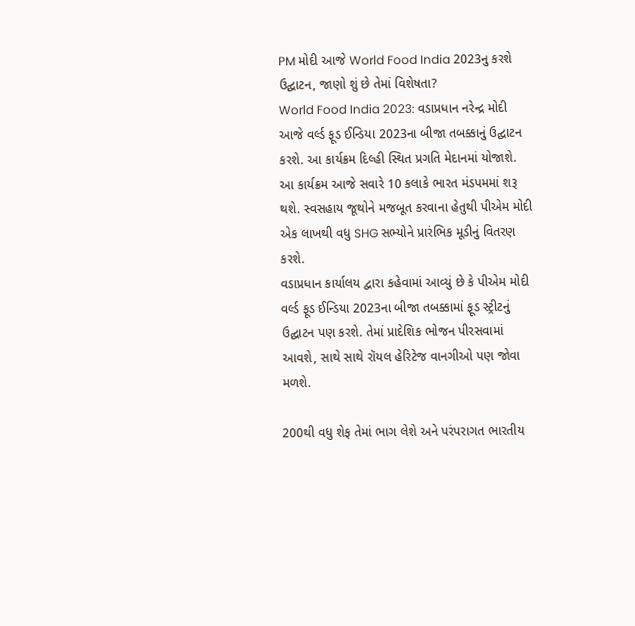PM મોદી આજે World Food India 2023નુ કરશે ઉદ્ઘાટન, જાણો શું છે તેમાં વિશેષતા?
World Food India 2023: વડાપ્રધાન નરેન્દ્ર મોદી આજે વર્લ્ડ ફૂડ ઈન્ડિયા 2023ના બીજા તબક્કાનું ઉદ્ઘાટન કરશે. આ કાર્યક્રમ દિલ્હી સ્થિત પ્રગતિ મેદાનમાં યોજાશે. આ કાર્યક્રમ આજે સવારે 10 કલાકે ભારત મંડપમમાં શરૂ થશે. સ્વસહાય જૂથોને મજબૂત કરવાના હેતુથી પીએમ મોદી એક લાખથી વધુ SHG સભ્યોને પ્રારંભિક મૂડીનું વિતરણ કરશે.
વડાપ્રધાન કાર્યાલય દ્વારા કહેવામાં આવ્યું છે કે પીએમ મોદી વર્લ્ડ ફૂડ ઈન્ડિયા 2023ના બીજા તબક્કામાં ફૂડ સ્ટ્રીટનું ઉદ્ઘાટન પણ કરશે. તેમાં પ્રાદેશિક ભોજન પીરસવામાં આવશે, સાથે સાથે રૉયલ હેરિટેજ વાનગીઓ પણ જોવા મળશે.

200થી વધુ શેફ તેમાં ભાગ લેશે અને પરંપરાગત ભારતીય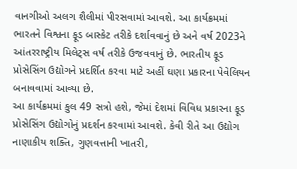વાનગીઓ અલગ શૈલીમાં પીરસવામાં આવશે. આ કાર્યક્રમમાં ભારતને વિશ્વના ફૂડ બાસ્કેટ તરીકે દર્શાવવાનું છે અને વર્ષ 2023ને આંતરરાષ્ટ્રીય મિલેટ્સ વર્ષ તરીકે ઉજવવાનું છે. ભારતીય ફૂડ પ્રોસેસિંગ ઉદ્યોગને પ્રદર્શિત કરવા માટે અહીં ઘણા પ્રકારના પેવેલિયન બનાવવામાં આવ્યા છે.
આ કાર્યક્રમમાં કુલ 49 સત્રો હશે, જેમાં દેશમાં વિવિધ પ્રકારના ફૂડ પ્રોસેસિંગ ઉદ્યોગોનું પ્રદર્શન કરવામાં આવશે. કેવી રીતે આ ઉદ્યોગ નાણાકીય શક્તિ, ગુણવત્તાની ખાતરી,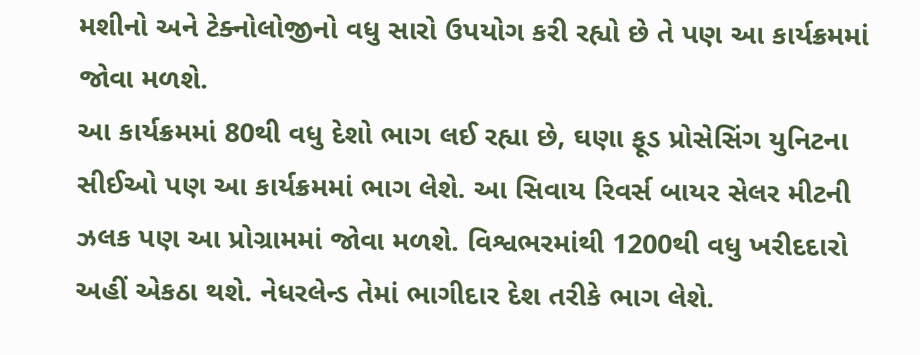મશીનો અને ટેક્નોલોજીનો વધુ સારો ઉપયોગ કરી રહ્યો છે તે પણ આ કાર્યક્રમમાં જોવા મળશે.
આ કાર્યક્રમમાં 80થી વધુ દેશો ભાગ લઈ રહ્યા છે, ઘણા ફૂડ પ્રોસેસિંગ યુનિટના સીઈઓ પણ આ કાર્યક્રમમાં ભાગ લેશે. આ સિવાય રિવર્સ બાયર સેલર મીટની ઝલક પણ આ પ્રોગ્રામમાં જોવા મળશે. વિશ્વભરમાંથી 1200થી વધુ ખરીદદારો અહીં એકઠા થશે. નેધરલેન્ડ તેમાં ભાગીદાર દેશ તરીકે ભાગ લેશે.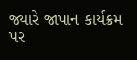જ્યારે જાપાન કાર્યક્રમ પર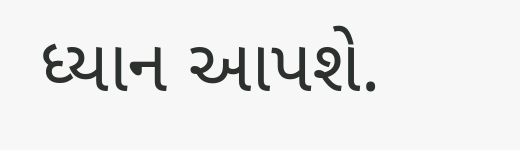ધ્યાન આપશે.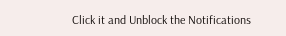Click it and Unblock the Notifications